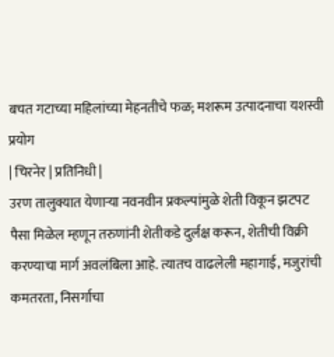बचत गटाच्या महिलांच्या मेहनतीचे फळ; मशरूम उत्पादनाचा यशस्वी प्रयोग
| चिरनेर | प्रतिनिधी |
उरण तालुक्यात येणाऱ्या नवनवीन प्रकल्पांमुळे शेती विकून झटपट पैसा मिळेल म्हणून तरुणांनी शेतीकडे दुर्लक्ष करून, शेतीची विक्री करण्याचा मार्ग अवलंबिला आहे. त्यातच वाढलेली महागाई, मजुरांची कमतरता, निसर्गाचा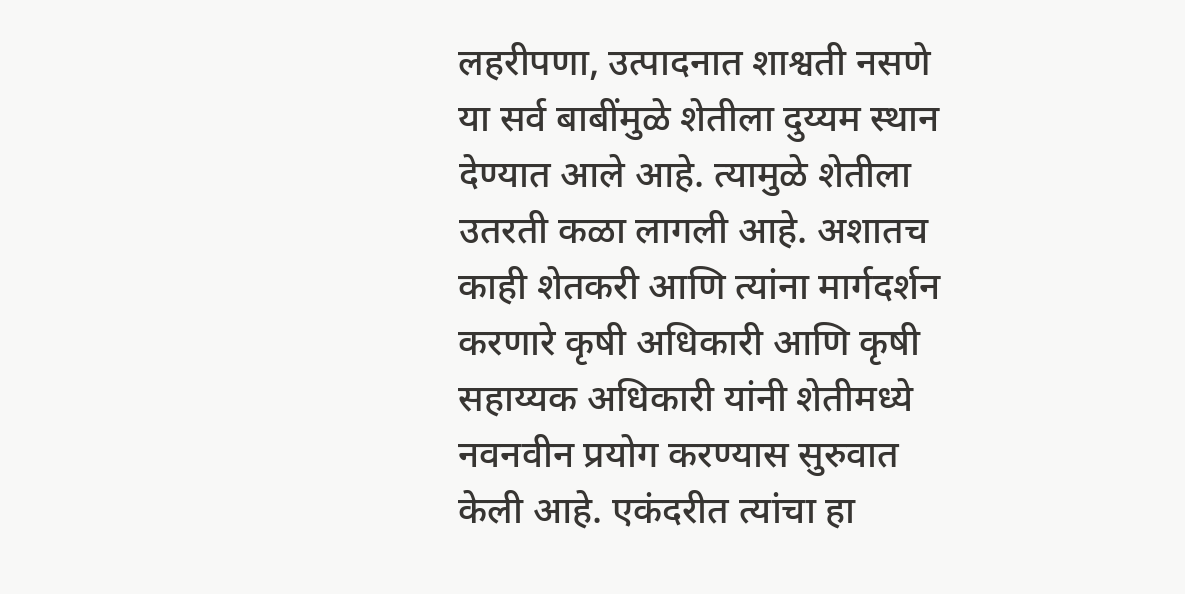लहरीपणा, उत्पादनात शाश्वती नसणे या सर्व बाबींमुळे शेतीला दुय्यम स्थान देण्यात आले आहे. त्यामुळे शेतीला उतरती कळा लागली आहे. अशातच काही शेतकरी आणि त्यांना मार्गदर्शन करणारे कृषी अधिकारी आणि कृषी सहाय्यक अधिकारी यांनी शेतीमध्ये नवनवीन प्रयोग करण्यास सुरुवात केली आहे. एकंदरीत त्यांचा हा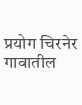प्रयोग चिरनेर गावातील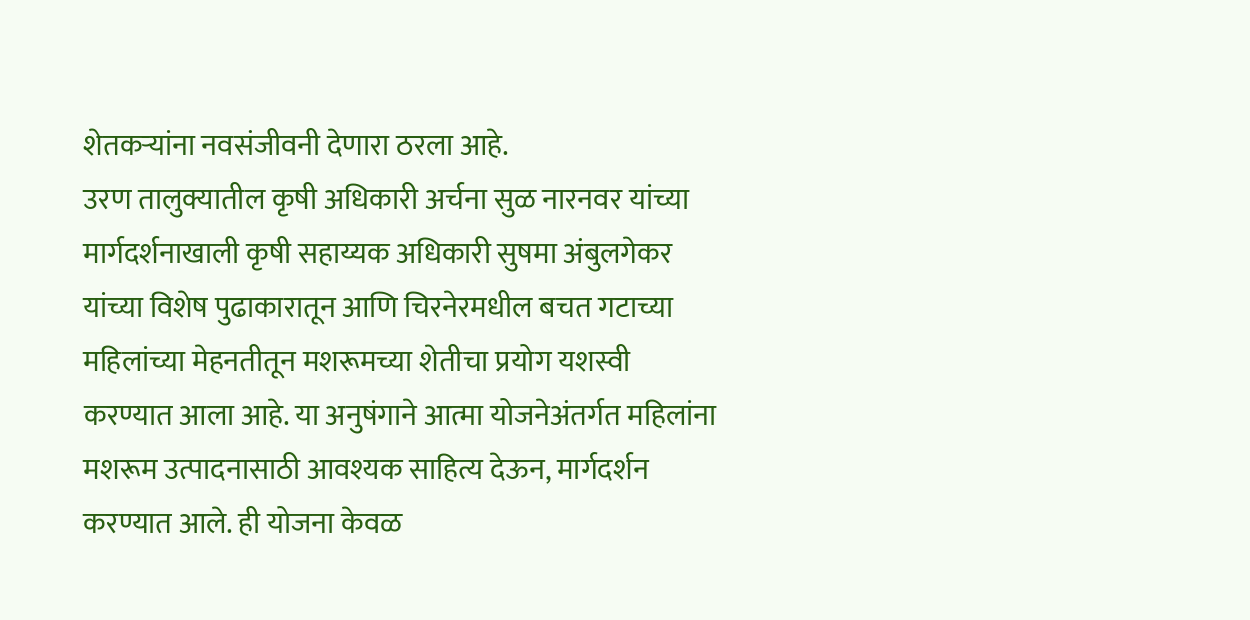शेतकऱ्यांना नवसंजीवनी देणारा ठरला आहे.
उरण तालुक्यातील कृषी अधिकारी अर्चना सुळ नारनवर यांच्या मार्गदर्शनाखाली कृषी सहाय्यक अधिकारी सुषमा अंबुलगेकर यांच्या विशेष पुढाकारातून आणि चिरनेरमधील बचत गटाच्या महिलांच्या मेहनतीतून मशरूमच्या शेतीचा प्रयोग यशस्वी करण्यात आला आहे. या अनुषंगाने आत्मा योजनेअंतर्गत महिलांना मशरूम उत्पादनासाठी आवश्यक साहित्य देऊन, मार्गदर्शन करण्यात आले. ही योजना केवळ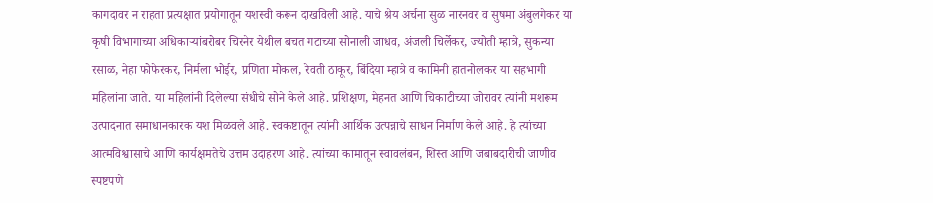कागदावर न राहता प्रत्यक्षात प्रयोगातून यशस्वी करून दाखविली आहे. याचे श्रेय अर्चना सुळ नारनवर व सुषमा अंबुलगेकर या कृषी विभागाच्या अधिकाऱ्यांबरोबर चिरनेर येथील बचत गटाच्या सोनाली जाधव, अंजली चिर्लेकर, ज्योती म्हात्रे, सुकन्या रसाळ, नेहा फोफेरकर, निर्मला भोईर, प्रणिता मोकल, रेवती ठाकूर, बिंदिया म्हात्रे व कामिनी हातनोलकर या सहभागी महिलांना जाते. या महिलांनी दिलेल्या संधीचे सोने केले आहे. प्रशिक्षण, मेहनत आणि चिकाटीच्या जोरावर त्यांनी मशरूम उत्पादनात समाधानकारक यश मिळवले आहे. स्वकष्टातून त्यांनी आर्थिक उत्पन्नाचे साधन निर्माण केले आहे. हे त्यांच्या आत्मविश्वासाचे आणि कार्यक्षमतेचे उत्तम उदाहरण आहे. त्यांच्या कामातून स्वावलंबन, शिस्त आणि जबाबदारीची जाणीव स्पष्टपणे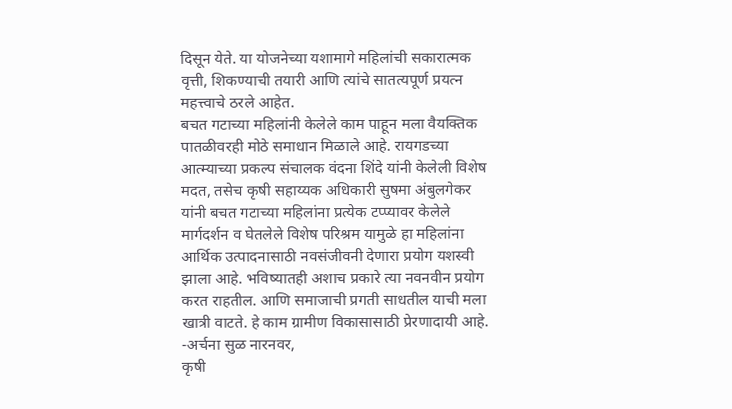दिसून येते. या योजनेच्या यशामागे महिलांची सकारात्मक वृत्ती, शिकण्याची तयारी आणि त्यांचे सातत्यपूर्ण प्रयत्न महत्त्वाचे ठरले आहेत.
बचत गटाच्या महिलांनी केलेले काम पाहून मला वैयक्तिक पातळीवरही मोठे समाधान मिळाले आहे. रायगडच्या आत्म्याच्या प्रकल्प संचालक वंदना शिंदे यांनी केलेली विशेष मदत, तसेच कृषी सहाय्यक अधिकारी सुषमा अंबुलगेकर यांनी बचत गटाच्या महिलांना प्रत्येक टप्प्यावर केलेले मार्गदर्शन व घेतलेले विशेष परिश्रम यामुळे हा महिलांना आर्थिक उत्पादनासाठी नवसंजीवनी देणारा प्रयोग यशस्वी झाला आहे. भविष्यातही अशाच प्रकारे त्या नवनवीन प्रयोग करत राहतील. आणि समाजाची प्रगती साधतील याची मला खात्री वाटते. हे काम ग्रामीण विकासासाठी प्रेरणादायी आहे.
-अर्चना सुळ नारनवर,
कृषी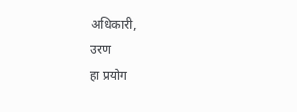अधिकारी,
उरण
हा प्रयोग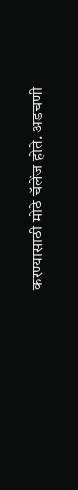करण्यासाठी मोठे चॅलेंज होते. अडचणी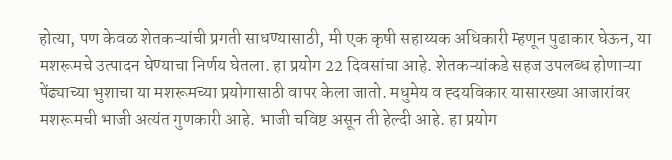होत्या, पण केवळ शेतकऱ्यांची प्रगती साधण्यासाठी, मी एक कृषी सहाय्यक अधिकारी म्हणून पुढाकार घेऊन, या मशरूमचे उत्पादन घेण्याचा निर्णय घेतला. हा प्रयोग 22 दिवसांचा आहे. शेतकऱ्यांकडे सहज उपलब्ध होणाऱ्या पेंढ्याच्या भुशाचा या मशरूमच्या प्रयोगासाठी वापर केला जातो. मधुमेय व ह्दयविकार यासारख्या आजारांवर मशरूमची भाजी अत्यंत गुणकारी आहे. भाजी चविष्ट असून ती हेल्दी आहे. हा प्रयोग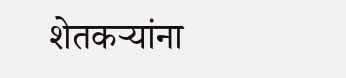शेतकऱ्यांना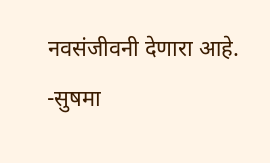नवसंजीवनी देणारा आहे.
-सुषमा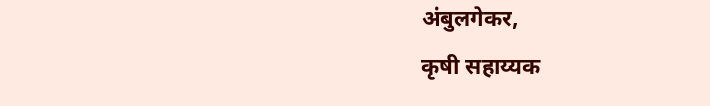अंबुलगेकर,
कृषी सहाय्यक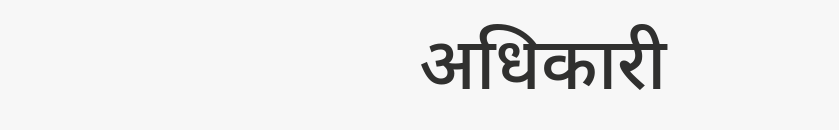अधिकारी